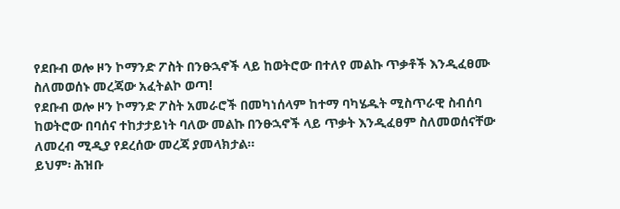የደቡብ ወሎ ዞን ኮማንድ ፖስት በንፁኋኖች ላይ ከወትሮው በተለየ መልኩ ጥቃቶች እንዲፈፀሙ ስለመወሰኑ መረጃው አፈትልኮ ወጣ!
የደቡብ ወሎ ዞን ኮማንድ ፖስት አመራሮች በመካነሰላም ከተማ ባካሄዱት ሚስጥራዊ ስብሰባ ከወትሮው በባሰና ተከታታይነት ባለው መልኩ በንፁኋኖች ላይ ጥቃት እንዲፈፀም ስለመወሰናቸው ለመረብ ሚዲያ የደረሰው መረጃ ያመላክታል።
ይህም፡ ሕዝቡ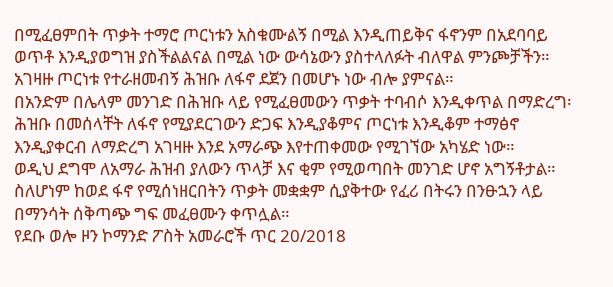በሚፈፀምበት ጥቃት ተማሮ ጦርነቱን አስቁሙልኝ በሚል እንዲጠይቅና ፋኖንም በአደባባይ ወጥቶ እንዲያወግዝ ያስችልልናል በሚል ነው ውሳኔውን ያስተላለፉት ብለዋል ምንጮቻችን።
አገዛዙ ጦርነቱ የተራዘመብኝ ሕዝቡ ለፋኖ ደጀን በመሆኑ ነው ብሎ ያምናል።
በአንድም በሌላም መንገድ በሕዝቡ ላይ የሚፈፀመውን ጥቃት ተባብሶ እንዲቀጥል በማድረግ፡ ሕዝቡ በመሰላቸት ለፋኖ የሚያደርገውን ድጋፍ እንዲያቆምና ጦርነቱ እንዲቆም ተማፅኖ እንዲያቀርብ ለማድረግ አገዛዙ እንደ አማራጭ እየተጠቀመው የሚገኘው አካሄድ ነው።
ወዲህ ደግሞ ለአማራ ሕዝብ ያለውን ጥላቻ እና ቂም የሚወጣበት መንገድ ሆኖ አግኝቶታል።
ስለሆነም ከወደ ፋኖ የሚሰነዘርበትን ጥቃት መቋቋም ሲያቅተው የፈሪ በትሩን በንፁኋን ላይ በማንሳት ሰቅጣጭ ግፍ መፈፀሙን ቀጥሏል።
የደቡ ወሎ ዞን ኮማንድ ፖስት አመራሮች ጥር 20/2018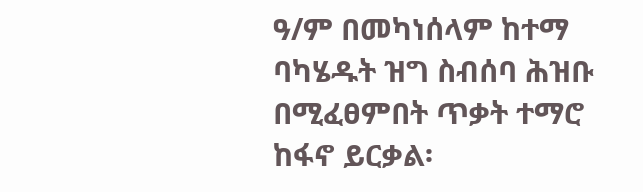ዓ/ም በመካነሰላም ከተማ ባካሄዱት ዝግ ስብሰባ ሕዝቡ በሚፈፀምበት ጥቃት ተማሮ ከፋኖ ይርቃል፡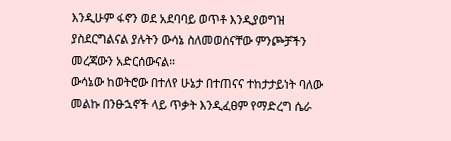እንዲሁም ፋኖን ወደ አደባባይ ወጥቶ እንዲያወግዝ ያስደርግልናል ያሉትን ውሳኔ ስለመወሰናቸው ምንጮቻችን መረጃውን አድርሰውናል።
ውሳኔው ከወትሮው በተለየ ሁኔታ በተጠናና ተከታታይነት ባለው መልኩ በንፁኋኖች ላይ ጥቃት እንዲፈፀም የማድረግ ሴራ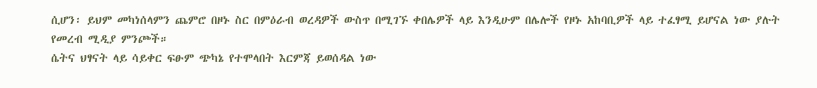ሲሆን፡ ይህም መካነሰላምን ጨምሮ በዞኑ ስር በምዕራብ ወረዳዎች ውስጥ በሚገኙ ቀበሌዎች ላይ እንዲሁም በሌሎች የዞኑ አከባቢዎች ላይ ተፈፃሚ ይሆናል ነው ያሉት የመረብ ሚዲያ ምንጮች።
ሴትና ህፃናት ላይ ሳይቀር ፍፁም ጭካኔ የተሞላበት እርምጃ ይወሰዳል ነው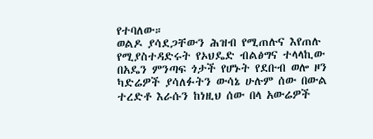የተባለው።
ወልዶ ያሳደጋቸውን ሕዝብ የሚጠሉና እየጠሉ የሚያስተዳድሩት የኦህዴድ ብልፅግና ተላላኪው በአዴን ምንጣፍ ጎታች የሆኑት የደቡብ ወሎ ዞን ካድሬዎች ያሳለፉትን ውሳኔ ሁሉም ሰው በውል ተረድቶ እራሱን ከነዚህ ሰው በላ አውሬዎች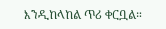እንዲከላከል ጥሪ ቀርቧል።